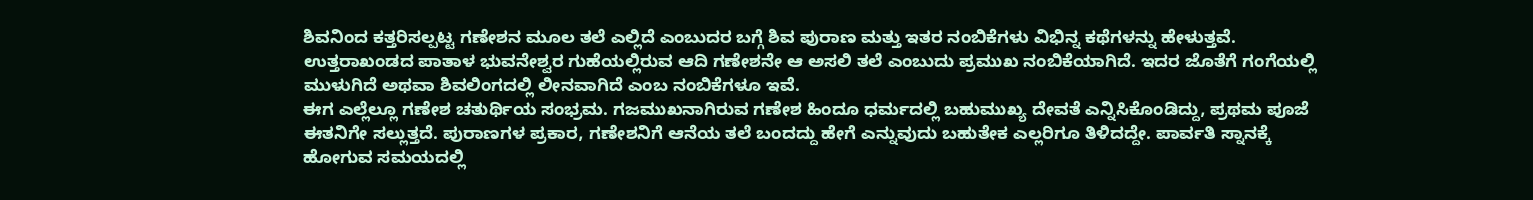ಶಿವನಿಂದ ಕತ್ತರಿಸಲ್ಪಟ್ಟ ಗಣೇಶನ ಮೂಲ ತಲೆ ಎಲ್ಲಿದೆ ಎಂಬುದರ ಬಗ್ಗೆ ಶಿವ ಪುರಾಣ ಮತ್ತು ಇತರ ನಂಬಿಕೆಗಳು ವಿಭಿನ್ನ ಕಥೆಗಳನ್ನು ಹೇಳುತ್ತವೆ. ಉತ್ತರಾಖಂಡದ ಪಾತಾಳ ಭುವನೇಶ್ವರ ಗುಹೆಯಲ್ಲಿರುವ ಆದಿ ಗಣೇಶನೇ ಆ ಅಸಲಿ ತಲೆ ಎಂಬುದು ಪ್ರಮುಖ ನಂಬಿಕೆಯಾಗಿದೆ. ಇದರ ಜೊತೆಗೆ ಗಂಗೆಯಲ್ಲಿ ಮುಳುಗಿದೆ ಅಥವಾ ಶಿವಲಿಂಗದಲ್ಲಿ ಲೀನವಾಗಿದೆ ಎಂಬ ನಂಬಿಕೆಗಳೂ ಇವೆ.
ಈಗ ಎಲ್ಲೆಲ್ಲೂ ಗಣೇಶ ಚತುರ್ಥಿಯ ಸಂಭ್ರಮ. ಗಜಮುಖನಾಗಿರುವ ಗಣೇಶ ಹಿಂದೂ ಧರ್ಮದಲ್ಲಿ ಬಹುಮುಖ್ಯ ದೇವತೆ ಎನ್ನಿಸಿಕೊಂಡಿದ್ದು, ಪ್ರಥಮ ಪೂಜೆ ಈತನಿಗೇ ಸಲ್ಲುತ್ತದೆ. ಪುರಾಣಗಳ ಪ್ರಕಾರ, ಗಣೇಶನಿಗೆ ಆನೆಯ ತಲೆ ಬಂದದ್ದು ಹೇಗೆ ಎನ್ನುವುದು ಬಹುತೇಕ ಎಲ್ಲರಿಗೂ ತಿಳಿದದ್ದೇ. ಪಾರ್ವತಿ ಸ್ನಾನಕ್ಕೆ ಹೋಗುವ ಸಮಯದಲ್ಲಿ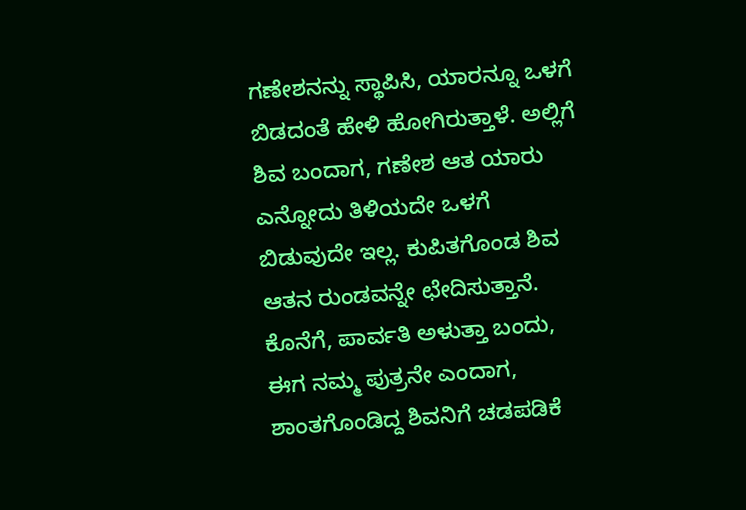ಗಣೇಶನನ್ನು ಸ್ಥಾಪಿಸಿ, ಯಾರನ್ನೂ ಒಳಗೆ ಬಿಡದಂತೆ ಹೇಳಿ ಹೋಗಿರುತ್ತಾಳೆ. ಅಲ್ಲಿಗೆ ಶಿವ ಬಂದಾಗ, ಗಣೇಶ ಆತ ಯಾರು ಎನ್ನೋದು ತಿಳಿಯದೇ ಒಳಗೆ ಬಿಡುವುದೇ ಇಲ್ಲ. ಕುಪಿತಗೊಂಡ ಶಿವ ಆತನ ರುಂಡವನ್ನೇ ಛೇದಿಸುತ್ತಾನೆ.
ಕೊನೆಗೆ, ಪಾರ್ವತಿ ಅಳುತ್ತಾ ಬಂದು, ಈಗ ನಮ್ಮ ಪುತ್ರನೇ ಎಂದಾಗ, ಶಾಂತಗೊಂಡಿದ್ದ ಶಿವನಿಗೆ ಚಡಪಡಿಕೆ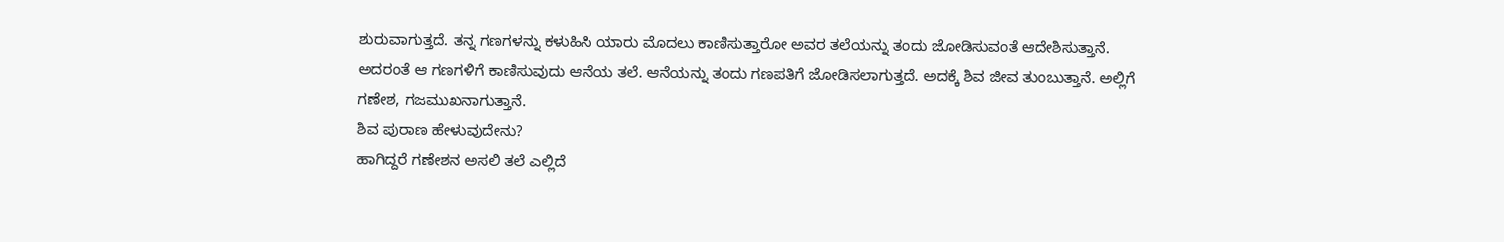ಶುರುವಾಗುತ್ತದೆ. ತನ್ನ ಗಣಗಳನ್ನು ಕಳುಹಿಸಿ ಯಾರು ಮೊದಲು ಕಾಣಿಸುತ್ತಾರೋ ಅವರ ತಲೆಯನ್ನು ತಂದು ಜೋಡಿಸುವಂತೆ ಆದೇಶಿಸುತ್ತಾನೆ. ಅದರಂತೆ ಆ ಗಣಗಳಿಗೆ ಕಾಣಿಸುವುದು ಆನೆಯ ತಲೆ. ಆನೆಯನ್ನು ತಂದು ಗಣಪತಿಗೆ ಜೋಡಿಸಲಾಗುತ್ತದೆ. ಅದಕ್ಕೆ ಶಿವ ಜೀವ ತುಂಬುತ್ತಾನೆ. ಅಲ್ಲಿಗೆ ಗಣೇಶ, ಗಜಮುಖನಾಗುತ್ತಾನೆ.
ಶಿವ ಪುರಾಣ ಹೇಳುವುದೇನು?
ಹಾಗಿದ್ದರೆ ಗಣೇಶನ ಅಸಲಿ ತಲೆ ಎಲ್ಲಿದೆ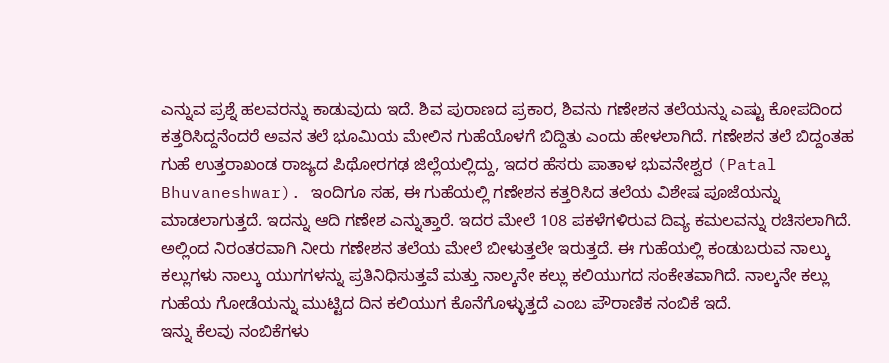ಎನ್ನುವ ಪ್ರಶ್ನೆ ಹಲವರನ್ನು ಕಾಡುವುದು ಇದೆ. ಶಿವ ಪುರಾಣದ ಪ್ರಕಾರ, ಶಿವನು ಗಣೇಶನ ತಲೆಯನ್ನು ಎಷ್ಟು ಕೋಪದಿಂದ ಕತ್ತರಿಸಿದ್ದನೆಂದರೆ ಅವನ ತಲೆ ಭೂಮಿಯ ಮೇಲಿನ ಗುಹೆಯೊಳಗೆ ಬಿದ್ದಿತು ಎಂದು ಹೇಳಲಾಗಿದೆ. ಗಣೇಶನ ತಲೆ ಬಿದ್ದಂತಹ ಗುಹೆ ಉತ್ತರಾಖಂಡ ರಾಜ್ಯದ ಪಿಥೋರಗಢ ಜಿಲ್ಲೆಯಲ್ಲಿದ್ದು, ಇದರ ಹೆಸರು ಪಾತಾಳ ಭುವನೇಶ್ವರ (Patal Bhuvaneshwar). ಇಂದಿಗೂ ಸಹ, ಈ ಗುಹೆಯಲ್ಲಿ ಗಣೇಶನ ಕತ್ತರಿಸಿದ ತಲೆಯ ವಿಶೇಷ ಪೂಜೆಯನ್ನು ಮಾಡಲಾಗುತ್ತದೆ. ಇದನ್ನು ಆದಿ ಗಣೇಶ ಎನ್ನುತ್ತಾರೆ. ಇದರ ಮೇಲೆ 108 ಪಕಳೆಗಳಿರುವ ದಿವ್ಯ ಕಮಲವನ್ನು ರಚಿಸಲಾಗಿದೆ. ಅಲ್ಲಿಂದ ನಿರಂತರವಾಗಿ ನೀರು ಗಣೇಶನ ತಲೆಯ ಮೇಲೆ ಬೀಳುತ್ತಲೇ ಇರುತ್ತದೆ. ಈ ಗುಹೆಯಲ್ಲಿ ಕಂಡುಬರುವ ನಾಲ್ಕು ಕಲ್ಲುಗಳು ನಾಲ್ಕು ಯುಗಗಳನ್ನು ಪ್ರತಿನಿಧಿಸುತ್ತವೆ ಮತ್ತು ನಾಲ್ಕನೇ ಕಲ್ಲು ಕಲಿಯುಗದ ಸಂಕೇತವಾಗಿದೆ. ನಾಲ್ಕನೇ ಕಲ್ಲು ಗುಹೆಯ ಗೋಡೆಯನ್ನು ಮುಟ್ಟಿದ ದಿನ ಕಲಿಯುಗ ಕೊನೆಗೊಳ್ಳುತ್ತದೆ ಎಂಬ ಪೌರಾಣಿಕ ನಂಬಿಕೆ ಇದೆ.
ಇನ್ನು ಕೆಲವು ನಂಬಿಕೆಗಳು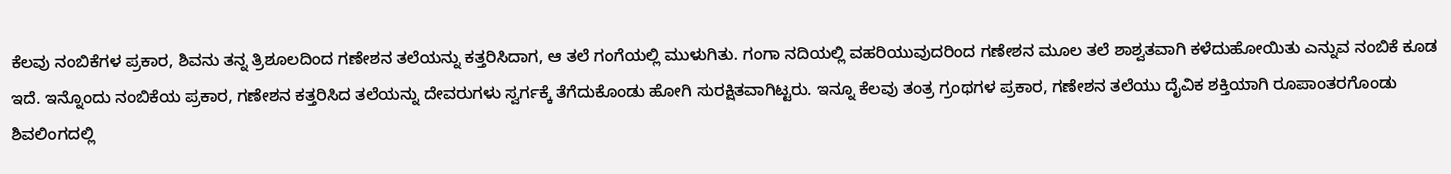ಕೆಲವು ನಂಬಿಕೆಗಳ ಪ್ರಕಾರ, ಶಿವನು ತನ್ನ ತ್ರಿಶೂಲದಿಂದ ಗಣೇಶನ ತಲೆಯನ್ನು ಕತ್ತರಿಸಿದಾಗ, ಆ ತಲೆ ಗಂಗೆಯಲ್ಲಿ ಮುಳುಗಿತು. ಗಂಗಾ ನದಿಯಲ್ಲಿ ವಹರಿಯುವುದರಿಂದ ಗಣೇಶನ ಮೂಲ ತಲೆ ಶಾಶ್ವತವಾಗಿ ಕಳೆದುಹೋಯಿತು ಎನ್ನುವ ನಂಬಿಕೆ ಕೂಡ ಇದೆ. ಇನ್ನೊಂದು ನಂಬಿಕೆಯ ಪ್ರಕಾರ, ಗಣೇಶನ ಕತ್ತರಿಸಿದ ತಲೆಯನ್ನು ದೇವರುಗಳು ಸ್ವರ್ಗಕ್ಕೆ ತೆಗೆದುಕೊಂಡು ಹೋಗಿ ಸುರಕ್ಷಿತವಾಗಿಟ್ಟರು. ಇನ್ನೂ ಕೆಲವು ತಂತ್ರ ಗ್ರಂಥಗಳ ಪ್ರಕಾರ, ಗಣೇಶನ ತಲೆಯು ದೈವಿಕ ಶಕ್ತಿಯಾಗಿ ರೂಪಾಂತರಗೊಂಡು ಶಿವಲಿಂಗದಲ್ಲಿ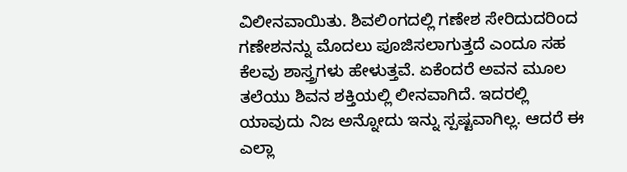ವಿಲೀನವಾಯಿತು. ಶಿವಲಿಂಗದಲ್ಲಿ ಗಣೇಶ ಸೇರಿದುದರಿಂದ ಗಣೇಶನನ್ನು ಮೊದಲು ಪೂಜಿಸಲಾಗುತ್ತದೆ ಎಂದೂ ಸಹ ಕೆಲವು ಶಾಸ್ತ್ರಗಳು ಹೇಳುತ್ತವೆ. ಏಕೆಂದರೆ ಅವನ ಮೂಲ ತಲೆಯು ಶಿವನ ಶಕ್ತಿಯಲ್ಲಿ ಲೀನವಾಗಿದೆ. ಇದರಲ್ಲಿ ಯಾವುದು ನಿಜ ಅನ್ನೋದು ಇನ್ನು ಸ್ಪಷ್ಟವಾಗಿಲ್ಲ. ಆದರೆ ಈ ಎಲ್ಲಾ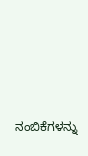ನಂಬಿಕೆಗಳನ್ನು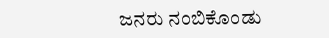ಜನರು ನಂಬಿಕೊಂಡು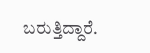ಬರುತ್ತಿದ್ದಾರೆ.